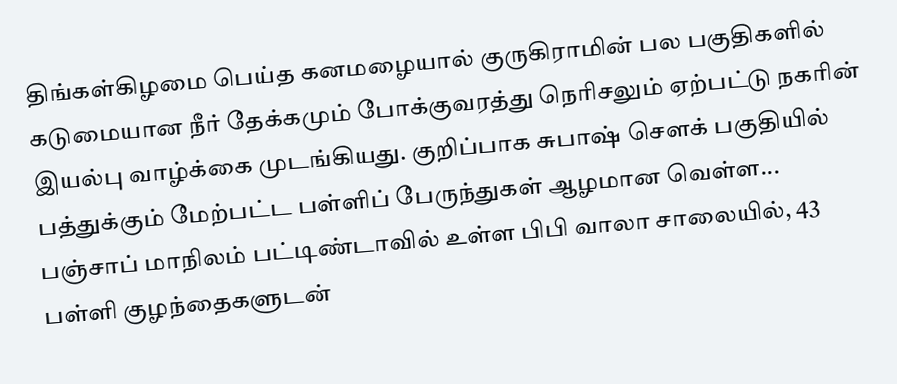திங்கள்கிழமை பெய்த கனமழையால் குருகிராமின் பல பகுதிகளில் கடுமையான நீர் தேக்கமும் போக்குவரத்து நெரிசலும் ஏற்பட்டு நகரின் இயல்பு வாழ்க்கை முடங்கியது. குறிப்பாக சுபாஷ் சௌக் பகுதியில் பத்துக்கும் மேற்பட்ட பள்ளிப் பேருந்துகள் ஆழமான வெள்ள...
பஞ்சாப் மாநிலம் பட்டிண்டாவில் உள்ள பிபி வாலா சாலையில், 43 பள்ளி குழந்தைகளுடன்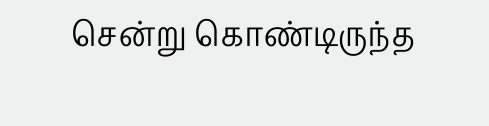சென்று கொண்டிருந்த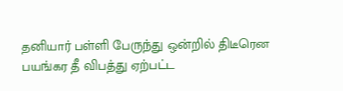தனியார் பள்ளி பேருந்து ஒன்றில் திடீரென பயங்கர தீ விபத்து ஏற்பட்ட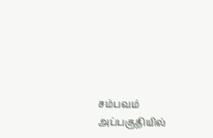சம்பவம் அப்பகுதியில்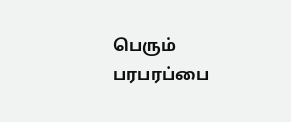பெரும் பரபரப்பை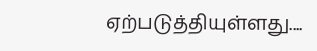ஏற்படுத்தியுள்ளது....